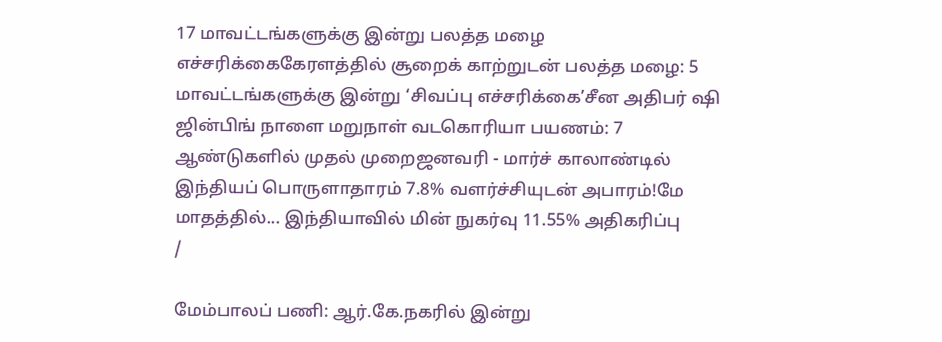17 மாவட்டங்களுக்கு இன்று பலத்த மழை எச்சரிக்கைகேரளத்தில் சூறைக் காற்றுடன் பலத்த மழை: 5 மாவட்டங்களுக்கு இன்று ‘சிவப்பு எச்சரிக்கை’சீன அதிபர் ஷி ஜின்பிங் நாளை மறுநாள் வடகொரியா பயணம்: 7 ஆண்டுகளில் முதல் முறைஜனவரி - மார்ச் காலாண்டில் இந்தியப் பொருளாதாரம் 7.8% வளர்ச்சியுடன் அபாரம்!மே மாதத்தில்... இந்தியாவில் மின் நுகர்வு 11.55% அதிகரிப்பு
/

மேம்பாலப் பணி: ஆர்.கே.நகரில் இன்று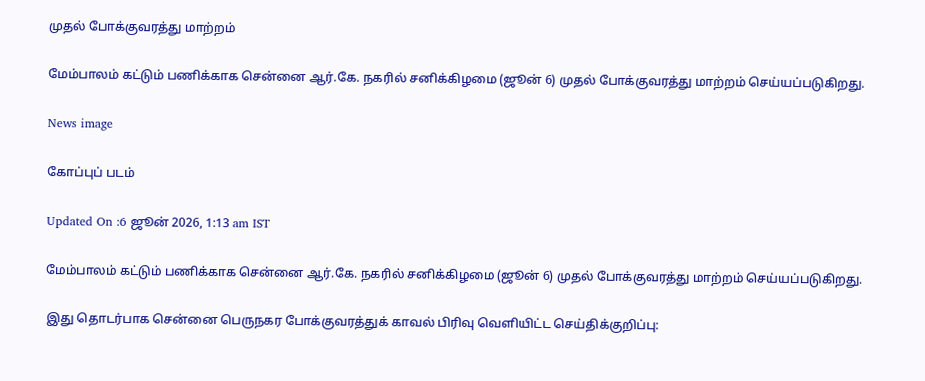முதல் போக்குவரத்து மாற்றம்

மேம்பாலம் கட்டும் பணிக்காக சென்னை ஆர்.கே. நகரில் சனிக்கிழமை (ஜூன் 6) முதல் போக்குவரத்து மாற்றம் செய்யப்படுகிறது.

News image

கோப்புப் படம்

Updated On :6 ஜூன் 2026, 1:13 am IST

மேம்பாலம் கட்டும் பணிக்காக சென்னை ஆர்.கே. நகரில் சனிக்கிழமை (ஜூன் 6) முதல் போக்குவரத்து மாற்றம் செய்யப்படுகிறது.

இது தொடர்பாக சென்னை பெருநகர போக்குவரத்துக் காவல் பிரிவு வெளியிட்ட செய்திக்குறிப்பு: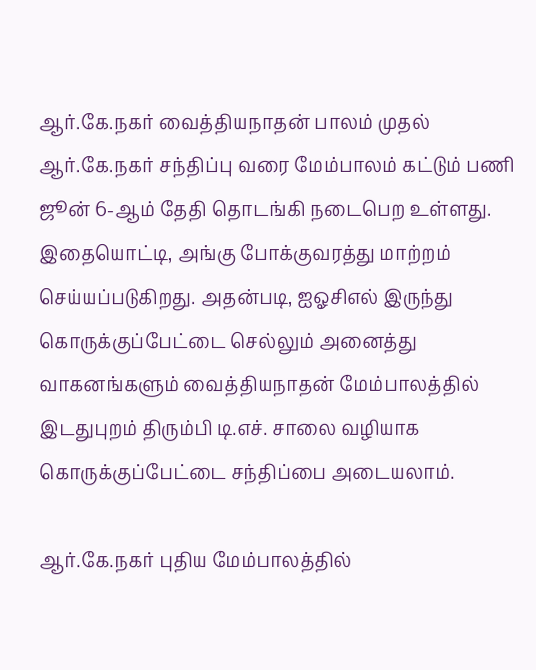ஆர்.கே.நகர் வைத்தியநாதன் பாலம் முதல் ஆர்.கே.நகர் சந்திப்பு வரை மேம்பாலம் கட்டும் பணி ஜூன் 6-ஆம் தேதி தொடங்கி நடைபெற உள்ளது. இதையொட்டி, அங்கு போக்குவரத்து மாற்றம் செய்யப்படுகிறது. அதன்படி, ஐஓசிஎல் இருந்து கொருக்குப்பேட்டை செல்லும் அனைத்து வாகனங்களும் வைத்தியநாதன் மேம்பாலத்தில் இடதுபுறம் திரும்பி டி.எச். சாலை வழியாக கொருக்குப்பேட்டை சந்திப்பை அடையலாம்.

ஆர்.கே.நகர் புதிய மேம்பாலத்தில்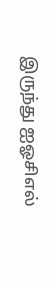இருந்து ஐஓசிஎல்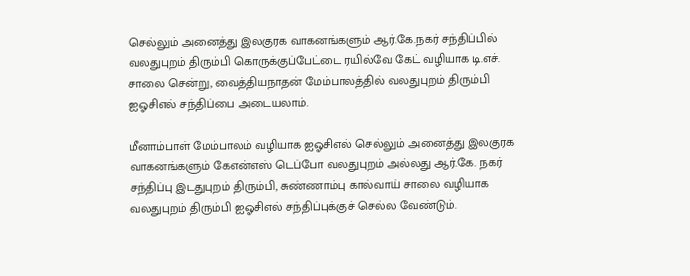செல்லும் அனைத்து இலகுரக வாகனங்களும் ஆர்.கே.நகர் சந்திப்பில் வலதுபுறம் திரும்பி கொருக்குப்பேட்டை ரயில்வே கேட் வழியாக டி.எச். சாலை சென்று, வைத்தியநாதன் மேம்பாலத்தில் வலதுபுறம் திரும்பி ஐஓசிஎல் சந்திப்பை அடையலாம்.

மீனாம்பாள் மேம்பாலம் வழியாக ஐஓசிஎல் செல்லும் அனைத்து இலகுரக வாகனங்களும் கேஎன்எஸ் டெப்போ வலதுபுறம் அல்லது ஆர்.கே. நகர் சந்திப்பு இடதுபுறம் திரும்பி, சுண்ணாம்பு கால்வாய் சாலை வழியாக வலதுபுறம் திரும்பி ஐஓசிஎல் சந்திப்புக்குச் செல்ல வேண்டும்.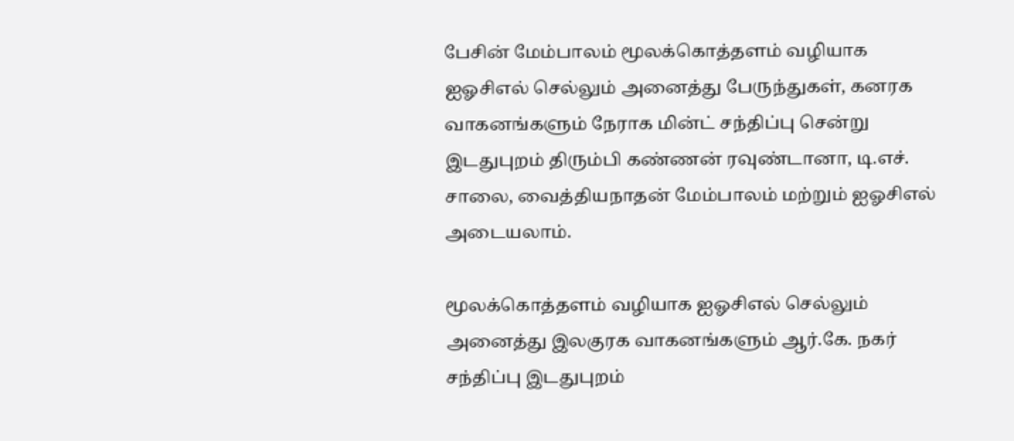பேசின் மேம்பாலம் மூலக்கொத்தளம் வழியாக ஐஓசிஎல் செல்லும் அனைத்து பேருந்துகள், கனரக வாகனங்களும் நேராக மின்ட் சந்திப்பு சென்று இடதுபுறம் திரும்பி கண்ணன் ரவுண்டானா, டி.எச். சாலை, வைத்தியநாதன் மேம்பாலம் மற்றும் ஐஓசிஎல் அடையலாம்.

மூலக்கொத்தளம் வழியாக ஐஓசிஎல் செல்லும் அனைத்து இலகுரக வாகனங்களும் ஆர்.கே. நகர் சந்திப்பு இடதுபுறம்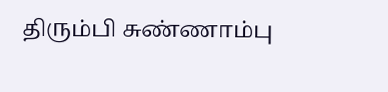திரும்பி சுண்ணாம்பு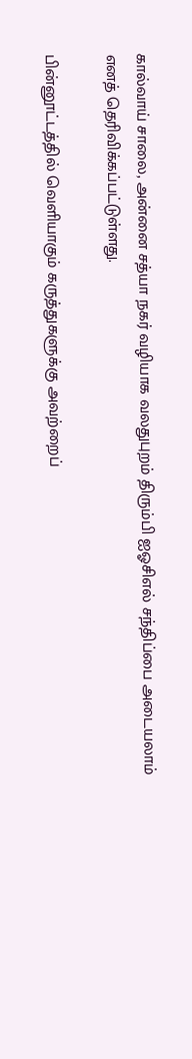கால்வாய் சாலை, அன்னை சத்யா நகர் வழியாக வலதுபுறம் திரும்பி ஐஓசிஎல் சந்திப்பை அடையலாம் எனத் தெரிவிக்கப்பட்டுள்ளது.

பின்னூட்டத்தில் வெளியாகும் கருத்துகளுக்கு அவற்றைப்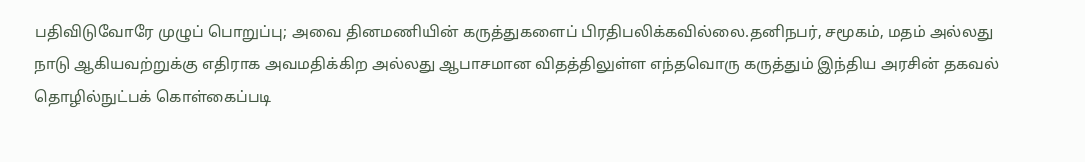பதிவிடுவோரே முழுப் பொறுப்பு; அவை தினமணியின் கருத்துகளைப் பிரதிபலிக்கவில்லை.தனிநபர், சமூகம், மதம் அல்லது நாடு ஆகியவற்றுக்கு எதிராக அவமதிக்கிற அல்லது ஆபாசமான விதத்திலுள்ள எந்தவொரு கருத்தும் இந்திய அரசின் தகவல் தொழில்நுட்பக் கொள்கைப்படி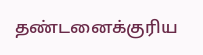தண்டனைக்குரிய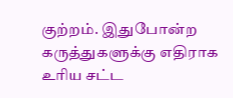குற்றம். இதுபோன்ற கருத்துகளுக்கு எதிராக உரிய சட்ட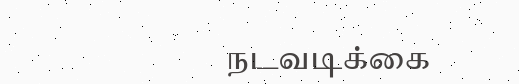நடவடிக்கை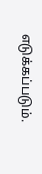எடுக்கப்படும்.